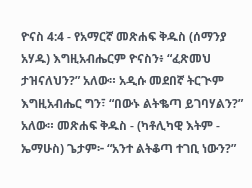ዮናስ 4:4 - የአማርኛ መጽሐፍ ቅዱስ (ሰማንያ አሃዱ) እግዚአብሔርም ዮናስን፥ “ፈጽመህ ታዝናለህን?” አለው። አዲሱ መደበኛ ትርጒም እግዚአብሔር ግን፣ “በውኑ ልትቈጣ ይገባሃልን?” አለው። መጽሐፍ ቅዱስ - (ካቶሊካዊ እትም - ኤማሁስ) ጌታም፦ “አንተ ልትቆጣ ተገቢ ነውን?”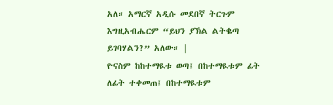አለ። አማርኛ አዲሱ መደበኛ ትርጉም እግዚአብሔርም “ይህን ያኽል ልትቈጣ ይገባሃልን?” አለው። |
ዮናስም ከከተማዪቱ ወጣ፤ በከተማዪቱም ፊት ለፊት ተቀመጠ፤ በከተማዪቱም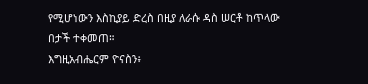የሚሆነውን እስኪያይ ድረስ በዚያ ለራሱ ዳስ ሠርቶ ከጥላው በታች ተቀመጠ።
እግዚአብሔርም ዮናስን፥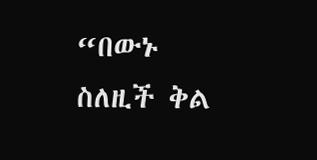“በውኑ ስለዚች ቅል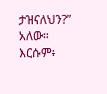ታዝናለህን?” አለው። እርሱም፥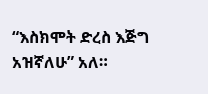“እስክሞት ድረስ እጅግ አዝኛለሁ” አለ።